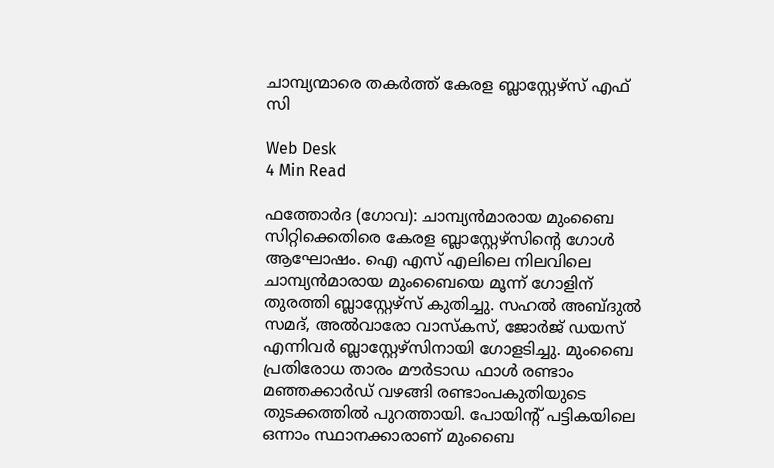ചാമ്പ്യന്മാരെ തകര്‍ത്ത് കേരള ബ്ലാസ്റ്റേഴ്‌സ് എഫ് സി

Web Desk
4 Min Read

ഫത്തോര്‍ദ (ഗോവ): ചാമ്പ്യന്‍മാരായ മുംബൈ സിറ്റിക്കെതിരെ കേരള ബ്ലാസ്റ്റേഴ്‌സിന്റെ ഗോള്‍ ആഘോഷം. ഐ എസ് എലിലെ നിലവിലെ ചാമ്പ്യന്‍മാരായ മുംബൈയെ മൂന്ന് ഗോളിന് തുരത്തി ബ്ലാസ്റ്റേഴ്‌സ് കുതിച്ചു. സഹല്‍ അബ്ദുല്‍ സമദ്, അല്‍വാരോ വാസ്‌കസ്, ജോര്‍ജ് ഡയസ് എന്നിവര്‍ ബ്ലാസ്റ്റേഴ്‌സിനായി ഗോളടിച്ചു. മുംബൈ പ്രതിരോധ താരം മൗര്‍ടാഡ ഫാള്‍ രണ്ടാം മഞ്ഞക്കാര്‍ഡ് വഴങ്ങി രണ്ടാംപകുതിയുടെ തുടക്കത്തില്‍ പുറത്തായി. പോയിന്റ് പട്ടികയിലെ ഒന്നാം സ്ഥാനക്കാരാണ് മുംബൈ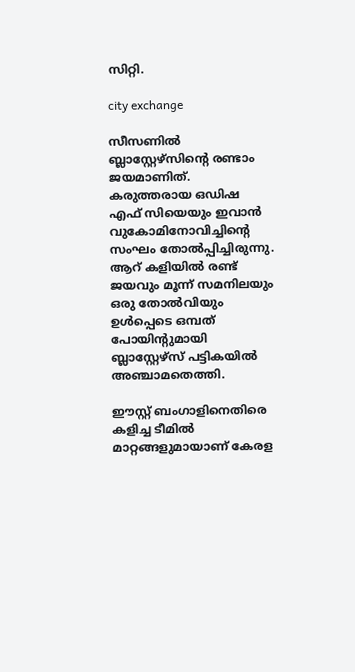സിറ്റി.

city exchange

സീസണില്‍ ബ്ലാസ്റ്റേഴ്‌സിന്റെ രണ്ടാം ജയമാണിത്. കരുത്തരായ ഒഡിഷ എഫ് സിയെയും ഇവാന്‍ വുകോമിനോവിച്ചിന്റെ സംഘം തോല്‍പ്പിച്ചിരുന്നു.
ആറ് കളിയില്‍ രണ്ട് ജയവും മൂന്ന് സമനിലയും ഒരു തോല്‍വിയും ഉള്‍പ്പെടെ ഒമ്പത് പോയിന്റുമായി ബ്ലാസ്റ്റേഴ്‌സ് പട്ടികയില്‍ അഞ്ചാമതെത്തി.

ഈസ്റ്റ് ബംഗാളിനെതിരെ കളിച്ച ടീമില്‍ മാറ്റങ്ങളുമായാണ് കേരള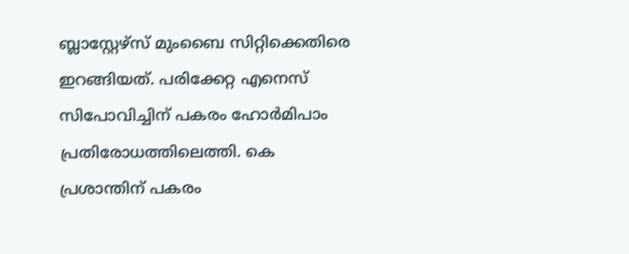ബ്ലാസ്റ്റേഴ്‌സ് മുംബൈ സിറ്റിക്കെതിരെ ഇറങ്ങിയത്. പരിക്കേറ്റ എനെസ് സിപോവിച്ചിന് പകരം ഹോര്‍മിപാം പ്രതിരോധത്തിലെത്തി. കെ പ്രശാന്തിന് പകരം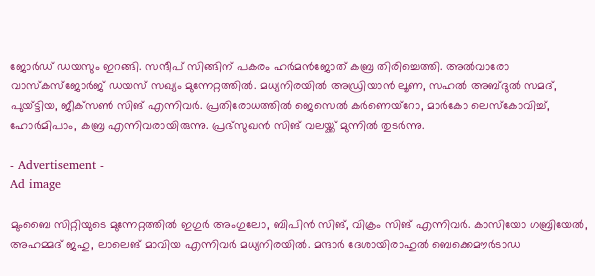ജോര്‍ഡ് ഡയസും ഇറങ്ങി. സന്ദീപ് സിങ്ങിന് പകരം ഹര്‍മന്‍ജോത് കബ്ര തിരിച്ചെത്തി. അല്‍വാരോ വാസ്‌കസ്‌ജോര്‍ജ് ഡയസ് സഖ്യം മുന്നേറ്റത്തില്‍. മധ്യനിരയില്‍ അഡ്രിയാന്‍ ലൂണ, സഹല്‍ അബ്ദുല്‍ സമദ്, പുയ്ട്ടിയ, ജീക്‌സണ്‍ സിങ് എന്നിവര്‍. പ്രതിരോധത്തില്‍ ജെസെല്‍ കര്‍ണെയ്‌റോ, മാര്‍കോ ലെസ്‌കോവിച്ച്, ഹോര്‍മിപാം, കബ്ര എന്നിവരായിരുന്നു. പ്രഭ്‌സുഖന്‍ സിങ് വലയ്ക്ക് മുന്നില്‍ തുടര്‍ന്നു.

- Advertisement -
Ad image

മുംബൈ സിറ്റിയുടെ മുന്നേറ്റത്തില്‍ ഇഗുര്‍ അംഗുലോ, ബിപിന്‍ സിങ്, വിക്രം സിങ് എന്നിവര്‍. കാസിയോ ഗബ്രിയേല്‍, അഹമ്മദ് ജഹു, ലാലെങ് മാവിയ എന്നിവര്‍ മധ്യനിരയില്‍. മന്ദാര്‍ ദേശായിരാഹുല്‍ ബെക്കെമൗര്‍ടാഡ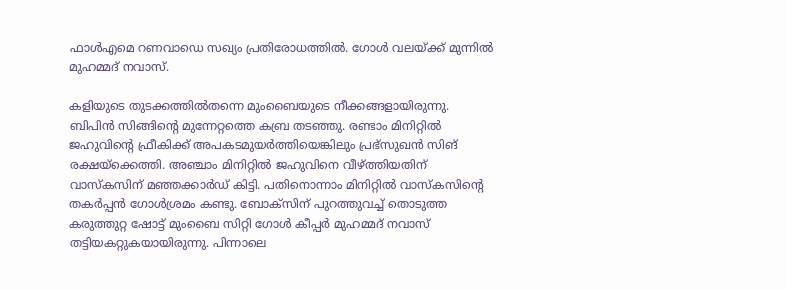ഫാള്‍എമെ റണവാഡെ സഖ്യം പ്രതിരോധത്തില്‍. ഗോള്‍ വലയ്ക്ക് മുന്നില്‍ മുഹമ്മദ് നവാസ്.

കളിയുടെ തുടക്കത്തില്‍തന്നെ മുംബൈയുടെ നീക്കങ്ങളായിരുന്നു. ബിപിന്‍ സിങ്ങിന്റെ മുന്നേറ്റത്തെ കബ്ര തടഞ്ഞു. രണ്ടാം മിനിറ്റില്‍ ജഹുവിന്റെ ഫ്രീകിക്ക് അപകടമുയര്‍ത്തിയെങ്കിലും പ്രഭ്‌സുഖന്‍ സിങ് രക്ഷയ്‌ക്കെത്തി. അഞ്ചാം മിനിറ്റില്‍ ജഹുവിനെ വീഴ്ത്തിയതിന് വാസ്‌കസിന് മഞ്ഞക്കാര്‍ഡ് കിട്ടി. പതിനൊന്നാം മിനിറ്റില്‍ വാസ്‌കസിന്റെ തകര്‍പ്പന്‍ ഗോള്‍ശ്രമം കണ്ടു. ബോക്‌സിന് പുറത്തുവച്ച് തൊടുത്ത കരുത്തുറ്റ ഷോട്ട് മുംബൈ സിറ്റി ഗോള്‍ കീപ്പര്‍ മുഹമ്മദ് നവാസ് തട്ടിയകറ്റുകയായിരുന്നു. പിന്നാലെ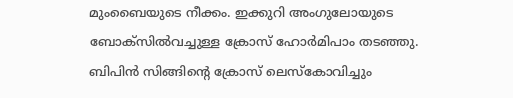മുംബൈയുടെ നീക്കം. ഇക്കുറി അംഗുലോയുടെ ബോക്‌സില്‍വച്ചുള്ള ക്രോസ് ഹോര്‍മിപാം തടഞ്ഞു. ബിപിന്‍ സിങ്ങിന്റെ ക്രോസ് ലെസ്‌കോവിച്ചും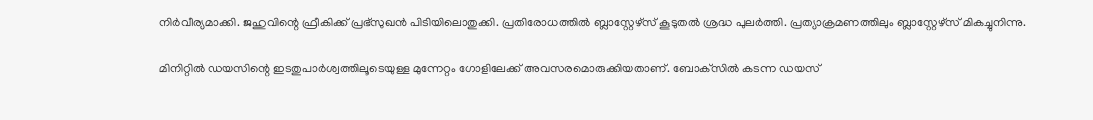നിര്‍വീര്യമാക്കി. ജഹുവിന്റെ ഫ്രീകിക്ക് പ്രഭ്‌സുഖന്‍ പിടിയിലൊതുക്കി. പ്രതിരോധത്തില്‍ ബ്ലാസ്റ്റേഴ്‌സ് കൂടുതല്‍ ശ്രദ്ധ പുലര്‍ത്തി. പ്രത്യാക്രമണത്തിലും ബ്ലാസ്റ്റേഴ്‌സ് മികച്ചുനിന്നു.

മിനിറ്റില്‍ ഡയസിന്റെ ഇടതുപാര്‍ശ്വത്തിലൂടെയുള്ള മുന്നേറ്റം ഗോളിലേക്ക് അവസരമൊരുക്കിയതാണ്. ബോക്‌സില്‍ കടന്ന ഡയസ്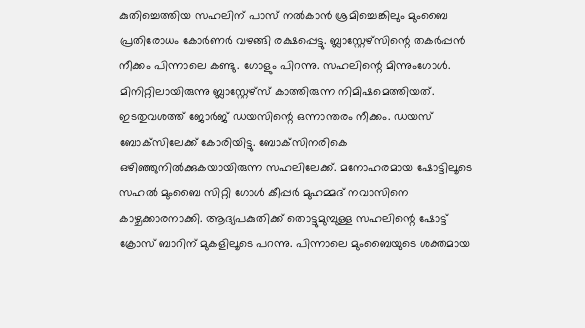കുതിച്ചെത്തിയ സഹലിന് പാസ് നല്‍കാന്‍ ശ്രമിച്ചെങ്കിലും മുംബൈ പ്രതിരോധം കോര്‍ണര്‍ വഴങ്ങി രക്ഷപ്പെട്ടു. ബ്ലാസ്റ്റേഴ്‌സിന്റെ തകര്‍പ്പന്‍ നീക്കം പിന്നാലെ കണ്ടു. ഗോളും പിറന്നു. സഹലിന്റെ മിന്നുംഗോള്‍. മിനിറ്റിലായിരുന്നു ബ്ലാസ്റ്റേഴ്‌സ് കാത്തിരുന്ന നിമിഷമെത്തിയത്. ഇടതുവശത്ത് ജോര്‍ജ് ഡയസിന്റെ ഒന്നാന്തരം നീക്കം. ഡയസ് ബോക്‌സിലേക്ക് കോരിയിട്ടു. ബോക്‌സിനരികെ ഒഴിഞ്ഞുനില്‍ക്കുകയായിരുന്ന സഹലിലേക്ക്. മനോഹരമായ ഷോട്ടിലൂടെ സഹല്‍ മുംബൈ സിറ്റി ഗോള്‍ കീപ്പര്‍ മുഹമ്മദ് നവാസിനെ കാഴ്ചക്കാരനാക്കി. ആദ്യപകുതിക്ക് തൊട്ടുമുമ്പുള്ള സഹലിന്റെ ഷോട്ട് ക്രോസ് ബാറിന് മുകളിലൂടെ പറന്നു. പിന്നാലെ മുംബൈയുടെ ശക്തമായ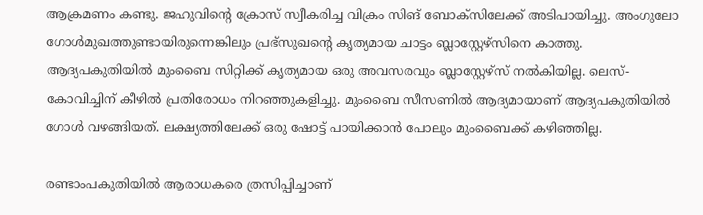ആക്രമണം കണ്ടു. ജഹുവിന്റെ ക്രോസ് സ്വീകരിച്ച വിക്രം സിങ് ബോക്‌സിലേക്ക് അടിപായിച്ചു. അംഗുലോ ഗോള്‍മുഖത്തുണ്ടായിരുന്നെങ്കിലും പ്രഭ്‌സുഖന്റെ കൃത്യമായ ചാട്ടം ബ്ലാസ്റ്റേഴ്‌സിനെ കാത്തു.
ആദ്യപകുതിയില്‍ മുംബൈ സിറ്റിക്ക് കൃത്യമായ ഒരു അവസരവും ബ്ലാസ്റ്റേഴ്‌സ് നല്‍കിയില്ല. ലെസ്-കോവിച്ചിന് കീഴില്‍ പ്രതിരോധം നിറഞ്ഞുകളിച്ചു. മുംബൈ സീസണില്‍ ആദ്യമായാണ് ആദ്യപകുതിയില്‍ ഗോള്‍ വഴങ്ങിയത്. ലക്ഷ്യത്തിലേക്ക് ഒരു ഷോട്ട് പായിക്കാന്‍ പോലും മുംബൈക്ക് കഴിഞ്ഞില്ല.

രണ്ടാംപകുതിയില്‍ ആരാധകരെ ത്രസിപ്പിച്ചാണ്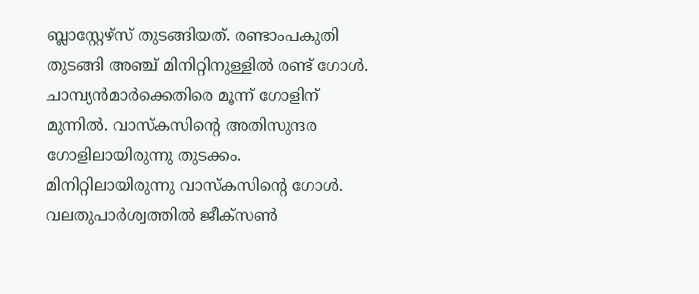ബ്ലാസ്റ്റേഴ്‌സ് തുടങ്ങിയത്. രണ്ടാംപകുതി തുടങ്ങി അഞ്ച് മിനിറ്റിനുള്ളില്‍ രണ്ട് ഗോള്‍. ചാമ്പ്യന്‍മാര്‍ക്കെതിരെ മൂന്ന് ഗോളിന് മുന്നില്‍. വാസ്‌കസിന്റെ അതിസുന്ദര ഗോളിലായിരുന്നു തുടക്കം. മിനിറ്റിലായിരുന്നു വാസ്‌കസിന്റെ ഗോള്‍. വലതുപാര്‍ശ്വത്തില്‍ ജീക്‌സണ്‍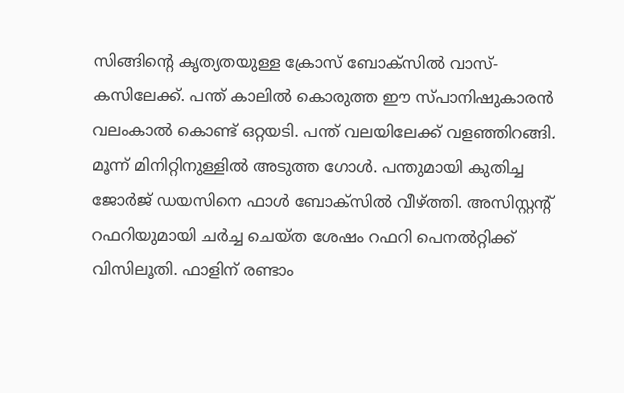സിങ്ങിന്റെ കൃത്യതയുള്ള ക്രോസ് ബോക്‌സില്‍ വാസ്-കസിലേക്ക്. പന്ത് കാലില്‍ കൊരുത്ത ഈ സ്പാനിഷുകാരന്‍ വലംകാല്‍ കൊണ്ട് ഒറ്റയടി. പന്ത് വലയിലേക്ക് വളഞ്ഞിറങ്ങി. മൂന്ന് മിനിറ്റിനുള്ളില്‍ അടുത്ത ഗോള്‍. പന്തുമായി കുതിച്ച ജോര്‍ജ് ഡയസിനെ ഫാള്‍ ബോക്‌സില്‍ വീഴ്ത്തി. അസിസ്റ്റന്റ് റഫറിയുമായി ചര്‍ച്ച ചെയ്ത ശേഷം റഫറി പെനല്‍റ്റിക്ക് വിസിലൂതി. ഫാളിന് രണ്ടാം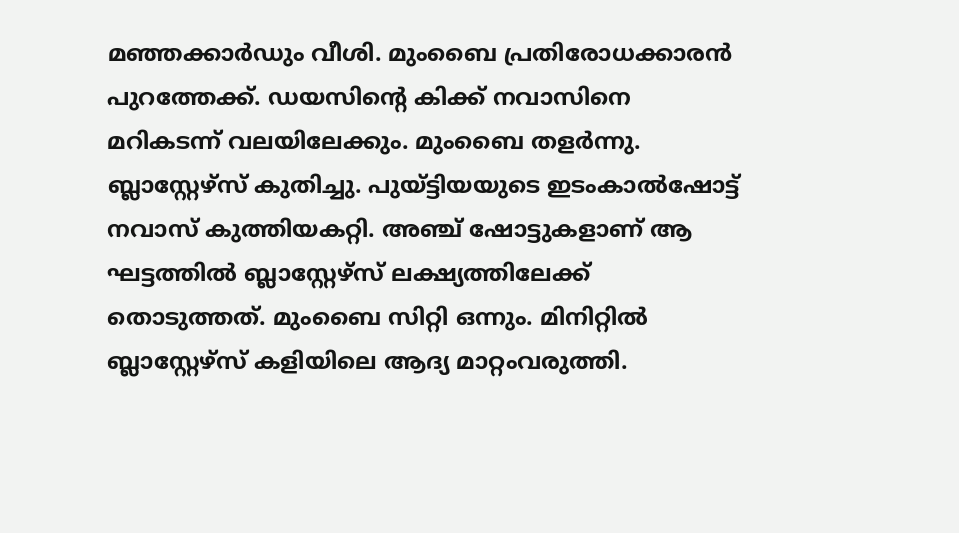മഞ്ഞക്കാര്‍ഡും വീശി. മുംബൈ പ്രതിരോധക്കാരന്‍ പുറത്തേക്ക്. ഡയസിന്റെ കിക്ക് നവാസിനെ മറികടന്ന് വലയിലേക്കും. മുംബൈ തളര്‍ന്നു. ബ്ലാസ്റ്റേഴ്‌സ് കുതിച്ചു. പുയ്ട്ടിയയുടെ ഇടംകാല്‍ഷോട്ട് നവാസ് കുത്തിയകറ്റി. അഞ്ച് ഷോട്ടുകളാണ് ആ ഘട്ടത്തില്‍ ബ്ലാസ്റ്റേഴ്‌സ് ലക്ഷ്യത്തിലേക്ക് തൊടുത്തത്. മുംബൈ സിറ്റി ഒന്നും. മിനിറ്റില്‍ ബ്ലാസ്റ്റേഴ്‌സ് കളിയിലെ ആദ്യ മാറ്റംവരുത്തി.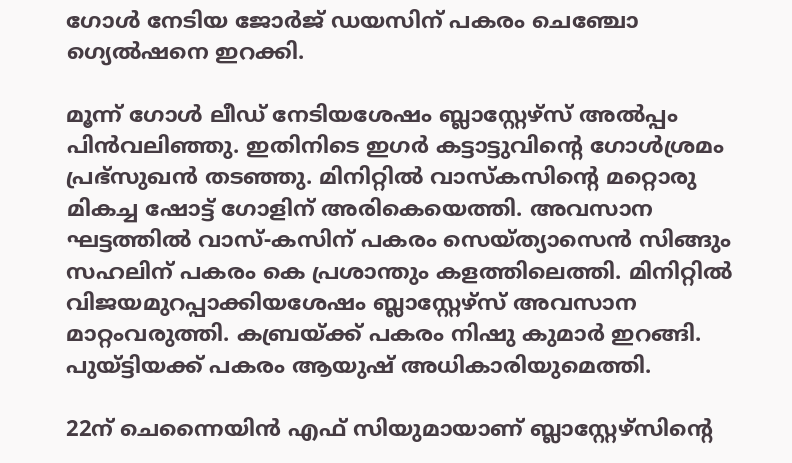ഗോള്‍ നേടിയ ജോര്‍ജ് ഡയസിന് പകരം ചെഞ്ചോ ഗ്യെല്‍ഷനെ ഇറക്കി.

മൂന്ന് ഗോള്‍ ലീഡ് നേടിയശേഷം ബ്ലാസ്റ്റേഴ്‌സ് അല്‍പ്പം പിന്‍വലിഞ്ഞു. ഇതിനിടെ ഇഗര്‍ കട്ടാട്ടുവിന്റെ ഗോള്‍ശ്രമം പ്രഭ്‌സുഖന്‍ തടഞ്ഞു. മിനിറ്റില്‍ വാസ്‌കസിന്റെ മറ്റൊരു മികച്ച ഷോട്ട് ഗോളിന് അരികെയെത്തി. അവസാന ഘട്ടത്തില്‍ വാസ്-കസിന് പകരം സെയ്ത്യാസെന്‍ സിങ്ങും സഹലിന് പകരം കെ പ്രശാന്തും കളത്തിലെത്തി. മിനിറ്റില്‍ വിജയമുറപ്പാക്കിയശേഷം ബ്ലാസ്റ്റേഴ്‌സ് അവസാന മാറ്റംവരുത്തി. കബ്രയ്ക്ക് പകരം നിഷു കുമാര്‍ ഇറങ്ങി. പുയ്ട്ടിയക്ക് പകരം ആയുഷ് അധികാരിയുമെത്തി.

22ന് ചെന്നൈയിന്‍ എഫ് സിയുമായാണ് ബ്ലാസ്റ്റേഴ്‌സിന്റെ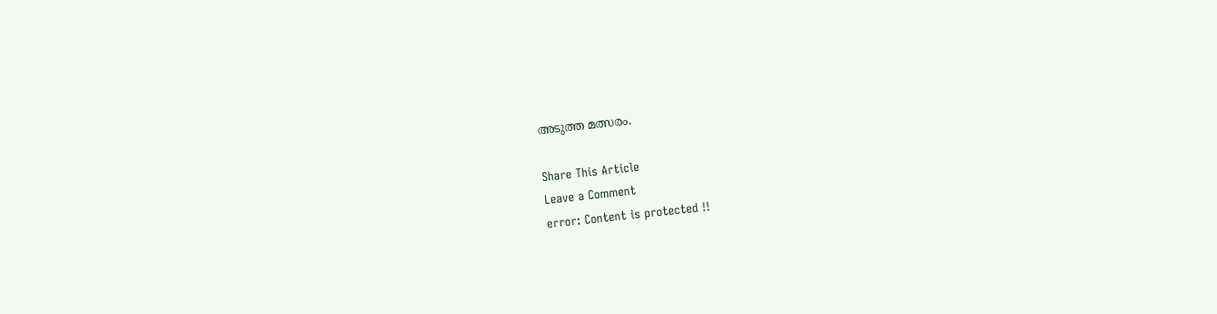അടുത്ത മത്സരം.

Share This Article
Leave a Comment
error: Content is protected !!